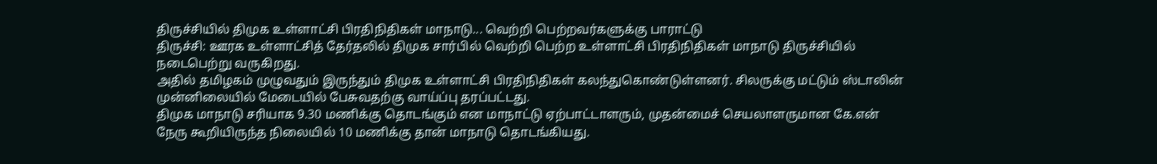திருச்சியில் திமுக உள்ளாட்சி பிரதிநிதிகள் மாநாடு... வெற்றி பெற்றவர்களுக்கு பாராட்டு
திருச்சி: ஊரக உள்ளாட்சித் தேர்தலில் திமுக சார்பில் வெற்றி பெற்ற உள்ளாட்சி பிரதிநிதிகள் மாநாடு திருச்சியில் நடைபெற்று வருகிறது.
அதில் தமிழகம் முழுவதும் இருந்தும் திமுக உள்ளாட்சி பிரதிநிதிகள் கலந்துகொண்டுள்ளனர். சிலருக்கு மட்டும் ஸ்டாலின் முன்னிலையில் மேடையில் பேசுவதற்கு வாய்ப்பு தரப்பட்டது.
திமுக மாநாடு சரியாக 9.30 மணிக்கு தொடங்கும் என மாநாட்டு ஏற்பாட்டாளரும், முதன்மைச் செயலாளருமான கே.என் நேரு கூறியிருந்த நிலையில் 10 மணிக்கு தான் மாநாடு தொடங்கியது.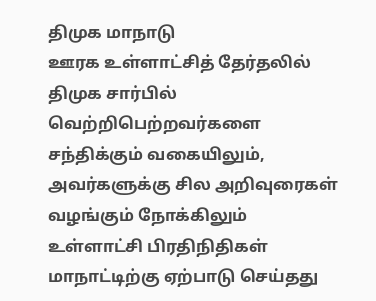திமுக மாநாடு
ஊரக உள்ளாட்சித் தேர்தலில் திமுக சார்பில் வெற்றிபெற்றவர்களை சந்திக்கும் வகையிலும், அவர்களுக்கு சில அறிவுரைகள் வழங்கும் நோக்கிலும் உள்ளாட்சி பிரதிநிதிகள் மாநாட்டிற்கு ஏற்பாடு செய்தது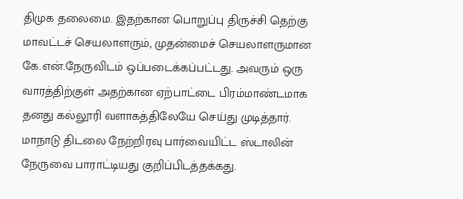திமுக தலைமை. இதற்கான பொறுப்பு திருச்சி தெற்கு மாவட்டச் செயலாளரும், முதன்மைச் செயலாளருமான கே.என்.நேருவிடம் ஒப்படைக்கப்பட்டது. அவரும் ஒரு வாரத்திற்குள் அதற்கான ஏற்பாட்டை பிரம்மாண்டமாக தனது கல்லூரி வளாகத்திலேயே செய்து முடித்தார். மாநாடு திடலை நேற்றிரவு பார்வையிட்ட ஸ்டாலின் நேருவை பாராட்டியது குறிப்பிடத்தக்கது.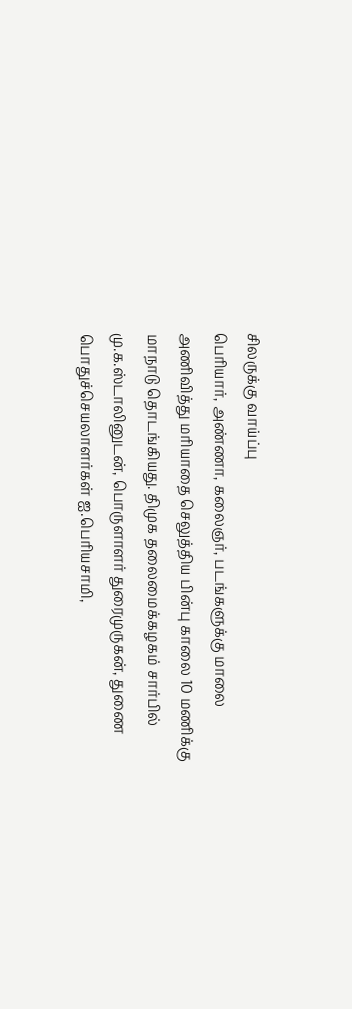சிலருக்கு வாய்ப்பு
பெரியார், அண்ணா, கலைஞர், படங்களுக்கு மாலை அணிவித்து மரியாதை செலுத்திய பின்பு காலை 10 மணிக்கு மாநாடு தொடங்கியது. திமுக தலைமைக்கழகம் சார்பில் மு.க.ஸ்டாலினுடன், பொருளாளர் துரைமுருகன், துணை பொதுச்செயலாளர்கள் ஐ.பெரியசாமி,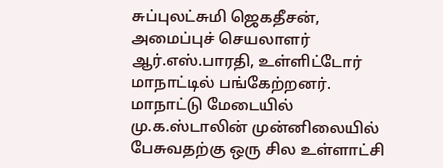சுப்புலட்சுமி ஜெகதீசன், அமைப்புச் செயலாளர் ஆர்.எஸ்.பாரதி, உள்ளிட்டோர் மாநாட்டில் பங்கேற்றனர். மாநாட்டு மேடையில் மு.க.ஸ்டாலின் முன்னிலையில் பேசுவதற்கு ஒரு சில உள்ளாட்சி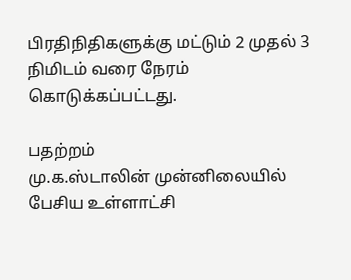பிரதிநிதிகளுக்கு மட்டும் 2 முதல் 3 நிமிடம் வரை நேரம் கொடுக்கப்பட்டது.

பதற்றம்
மு.க.ஸ்டாலின் முன்னிலையில் பேசிய உள்ளாட்சி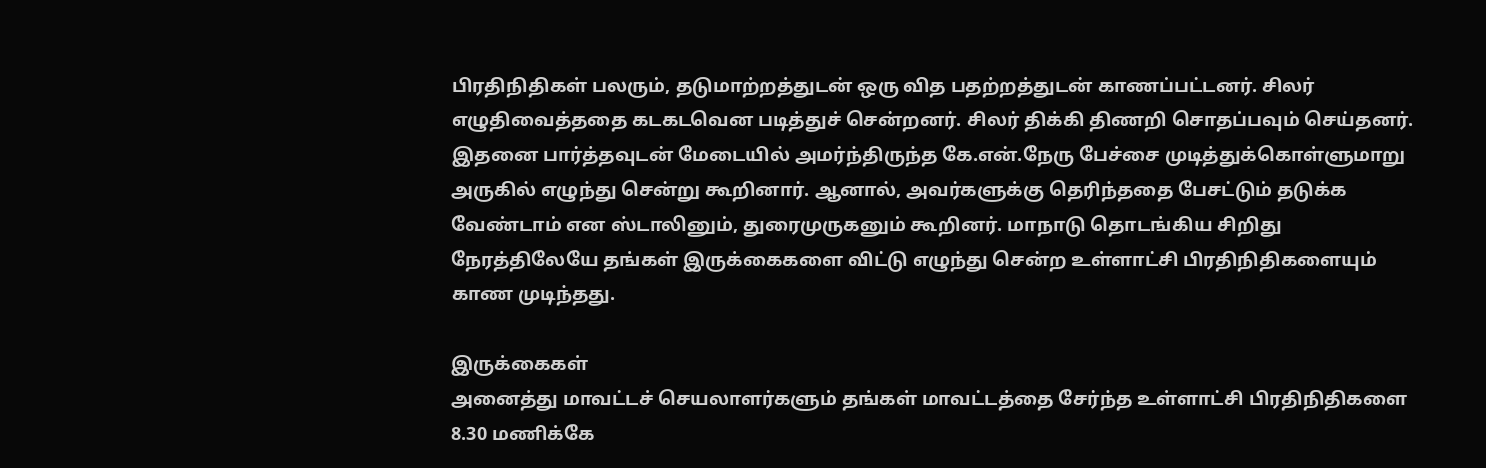பிரதிநிதிகள் பலரும், தடுமாற்றத்துடன் ஒரு வித பதற்றத்துடன் காணப்பட்டனர். சிலர் எழுதிவைத்ததை கடகடவென படித்துச் சென்றனர். சிலர் திக்கி திணறி சொதப்பவும் செய்தனர். இதனை பார்த்தவுடன் மேடையில் அமர்ந்திருந்த கே.என்.நேரு பேச்சை முடித்துக்கொள்ளுமாறு அருகில் எழுந்து சென்று கூறினார். ஆனால், அவர்களுக்கு தெரிந்ததை பேசட்டும் தடுக்க வேண்டாம் என ஸ்டாலினும், துரைமுருகனும் கூறினர். மாநாடு தொடங்கிய சிறிது நேரத்திலேயே தங்கள் இருக்கைகளை விட்டு எழுந்து சென்ற உள்ளாட்சி பிரதிநிதிகளையும் காண முடிந்தது.

இருக்கைகள்
அனைத்து மாவட்டச் செயலாளர்களும் தங்கள் மாவட்டத்தை சேர்ந்த உள்ளாட்சி பிரதிநிதிகளை 8.30 மணிக்கே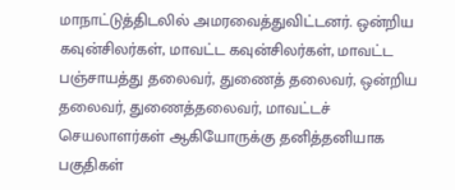மாநாட்டுத்திடலில் அமரவைத்துவிட்டனர். ஒன்றிய கவுன்சிலர்கள், மாவட்ட கவுன்சிலர்கள், மாவட்ட பஞ்சாயத்து தலைவர், துணைத் தலைவர், ஒன்றிய தலைவர், துணைத்தலைவர், மாவட்டச் செயலாளர்கள் ஆகியோருக்கு தனித்தனியாக பகுதிகள்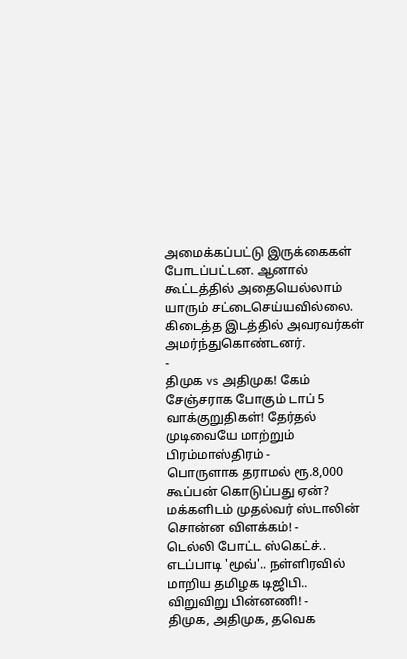அமைக்கப்பட்டு இருக்கைகள் போடப்பட்டன. ஆனால் கூட்டத்தில் அதையெல்லாம் யாரும் சட்டைசெய்யவில்லை. கிடைத்த இடத்தில் அவரவர்கள் அமர்ந்துகொண்டனர்.
-
திமுக vs அதிமுக! கேம் சேஞ்சராக போகும் டாப் 5 வாக்குறுதிகள்! தேர்தல் முடிவையே மாற்றும் பிரம்மாஸ்திரம் -
பொருளாக தராமல் ரூ.8,000 கூப்பன் கொடுப்பது ஏன்? மக்களிடம் முதல்வர் ஸ்டாலின் சொன்ன விளக்கம்! -
டெல்லி போட்ட ஸ்கெட்ச்.. எடப்பாடி 'மூவ்'.. நள்ளிரவில் மாறிய தமிழக டிஜிபி.. விறுவிறு பின்னணி! -
திமுக, அதிமுக, தவெக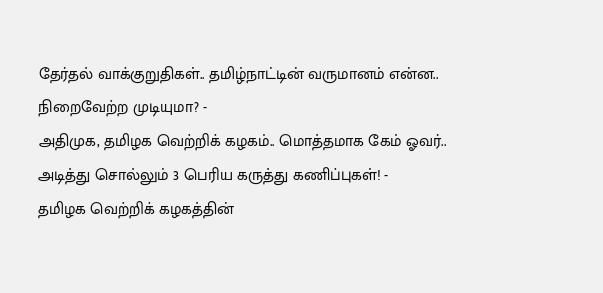தேர்தல் வாக்குறுதிகள்.. தமிழ்நாட்டின் வருமானம் என்ன.. நிறைவேற்ற முடியுமா? -
அதிமுக, தமிழக வெற்றிக் கழகம்.. மொத்தமாக கேம் ஓவர்.. அடித்து சொல்லும் 3 பெரிய கருத்து கணிப்புகள்! -
தமிழக வெற்றிக் கழகத்தின்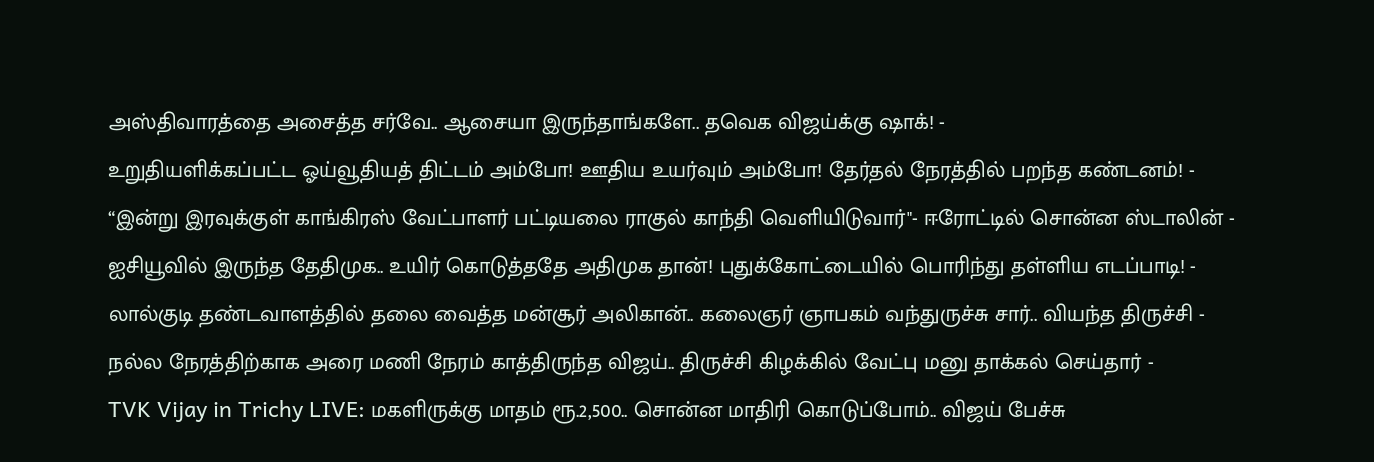அஸ்திவாரத்தை அசைத்த சர்வே.. ஆசையா இருந்தாங்களே.. தவெக விஜய்க்கு ஷாக்! -
உறுதியளிக்கப்பட்ட ஓய்வூதியத் திட்டம் அம்போ! ஊதிய உயர்வும் அம்போ! தேர்தல் நேரத்தில் பறந்த கண்டனம்! -
“இன்று இரவுக்குள் காங்கிரஸ் வேட்பாளர் பட்டியலை ராகுல் காந்தி வெளியிடுவார்"- ஈரோட்டில் சொன்ன ஸ்டாலின் -
ஐசியூவில் இருந்த தேதிமுக.. உயிர் கொடுத்ததே அதிமுக தான்! புதுக்கோட்டையில் பொரிந்து தள்ளிய எடப்பாடி! -
லால்குடி தண்டவாளத்தில் தலை வைத்த மன்சூர் அலிகான்.. கலைஞர் ஞாபகம் வந்துருச்சு சார்.. வியந்த திருச்சி -
நல்ல நேரத்திற்காக அரை மணி நேரம் காத்திருந்த விஜய்.. திருச்சி கிழக்கில் வேட்பு மனு தாக்கல் செய்தார் -
TVK Vijay in Trichy LIVE: மகளிருக்கு மாதம் ரூ.2,500.. சொன்ன மாதிரி கொடுப்போம்.. விஜய் பேச்சு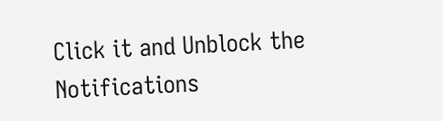Click it and Unblock the Notifications